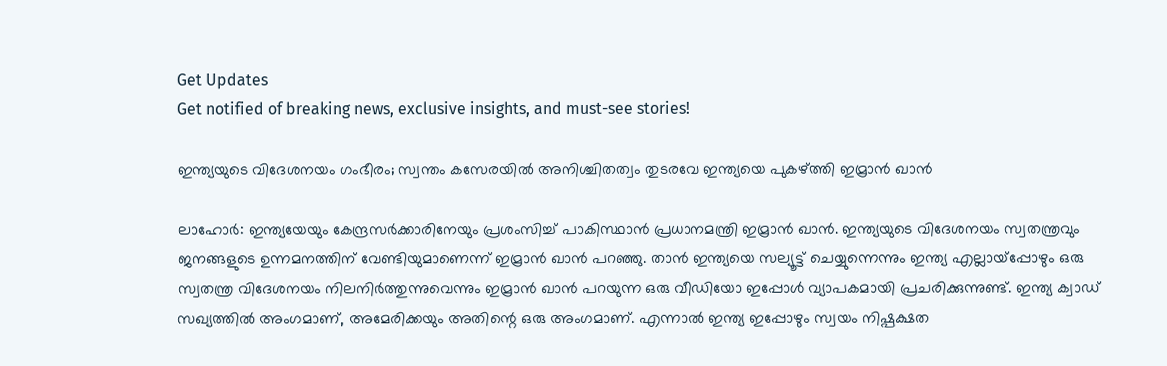Get Updates
Get notified of breaking news, exclusive insights, and must-see stories!

ഇന്ത്യയുടെ വിദേശനയം ഗംഭീരം; സ്വന്തം കസേരയില്‍ അനിശ്ചിതത്വം തുടരവേ ഇന്ത്യയെ പുകഴ്ത്തി ഇമ്രാന്‍ ഖാന്‍

ലാഹോര്‍: ഇന്ത്യയേയും കേന്ദ്രസര്‍ക്കാരിനേയും പ്രശംസിച്ച് പാകിസ്ഥാന്‍ പ്രധാനമന്ത്രി ഇമ്രാന്‍ ഖാന്‍. ഇന്ത്യയുടെ വിദേശനയം സ്വതന്ത്രവും ജനങ്ങളുടെ ഉന്നമനത്തിന് വേണ്ടിയുമാണെന്ന് ഇമ്രാന്‍ ഖാന്‍ പറഞ്ഞു. താന്‍ ഇന്ത്യയെ സല്യൂട്ട് ചെയ്യുന്നെന്നും ഇന്ത്യ എല്ലായ്‌പ്പോഴും ഒരു സ്വതന്ത്ര വിദേശനയം നിലനിര്‍ത്തുന്നുവെന്നും ഇമ്രാന്‍ ഖാന്‍ പറയുന്ന ഒരു വീഡിയോ ഇപ്പോള്‍ വ്യാപകമായി പ്രചരിക്കുന്നുണ്ട്. ഇന്ത്യ ക്വാഡ് സഖ്യത്തില്‍ അംഗമാണ്, അമേരിക്കയും അതിന്റെ ഒരു അംഗമാണ്. എന്നാല്‍ ഇന്ത്യ ഇപ്പോഴും സ്വയം നിഷ്പക്ഷത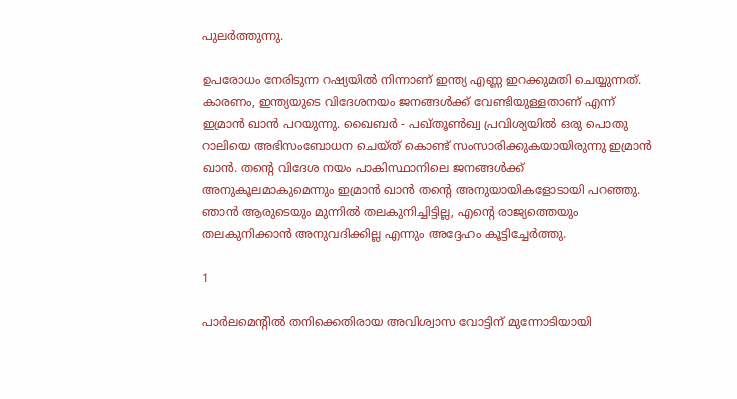പുലര്‍ത്തുന്നു.

ഉപരോധം നേരിടുന്ന റഷ്യയില്‍ നിന്നാണ് ഇന്ത്യ എണ്ണ ഇറക്കുമതി ചെയ്യുന്നത്. കാരണം, ഇന്ത്യയുടെ വിദേശനയം ജനങ്ങള്‍ക്ക് വേണ്ടിയുള്ളതാണ് എന്ന് ഇമ്രാന്‍ ഖാന്‍ പറയുന്നു. ഖൈബര്‍ - പഖ്തൂണ്‍ഖ്വ പ്രവിശ്യയില്‍ ഒരു പൊതു റാലിയെ അഭിസംബോധന ചെയ്ത് കൊണ്ട് സംസാരിക്കുകയായിരുന്നു ഇമ്രാന്‍ ഖാന്‍. തന്റെ വിദേശ നയം പാകിസ്ഥാനിലെ ജനങ്ങള്‍ക്ക് അനുകൂലമാകുമെന്നും ഇമ്രാന്‍ ഖാന്‍ തന്റെ അനുയായികളോടായി പറഞ്ഞു. ഞാന്‍ ആരുടെയും മുന്നില്‍ തലകുനിച്ചിട്ടില്ല, എന്റെ രാജ്യത്തെയും തലകുനിക്കാന്‍ അനുവദിക്കില്ല എന്നും അദ്ദേഹം കൂട്ടിച്ചേര്‍ത്തു.

1

പാര്‍ലമെന്റില്‍ തനിക്കെതിരായ അവിശ്വാസ വോട്ടിന് മുന്നോടിയായി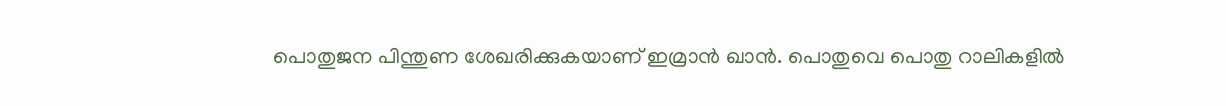പൊതുജന പിന്തുണ ശേഖരിക്കുകയാണ് ഇമ്രാന്‍ ഖാന്‍. പൊതുവെ പൊതു റാലികളില്‍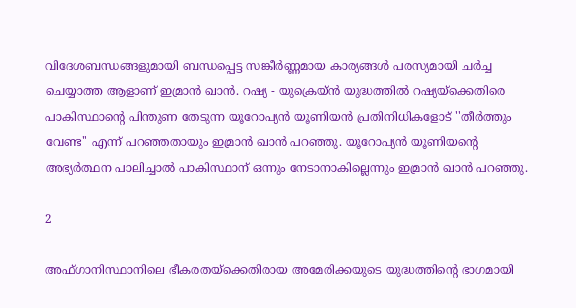വിദേശബന്ധങ്ങളുമായി ബന്ധപ്പെട്ട സങ്കീര്‍ണ്ണമായ കാര്യങ്ങള്‍ പരസ്യമായി ചര്‍ച്ച ചെയ്യാത്ത ആളാണ് ഇമ്രാന്‍ ഖാന്‍. റഷ്യ - യുക്രെയ്ന്‍ യുദ്ധത്തില്‍ റഷ്യയ്ക്കെതിരെ പാകിസ്ഥാന്റെ പിന്തുണ തേടുന്ന യൂറോപ്യന്‍ യൂണിയന്‍ പ്രതിനിധികളോട് ''തീര്‍ത്തും വേണ്ട'' എന്ന് പറഞ്ഞതായും ഇമ്രാന്‍ ഖാന്‍ പറഞ്ഞു. യൂറോപ്യന്‍ യൂണിയന്റെ അഭ്യര്‍ത്ഥന പാലിച്ചാല്‍ പാകിസ്ഥാന് ഒന്നും നേടാനാകില്ലെന്നും ഇമ്രാന്‍ ഖാന്‍ പറഞ്ഞു.

2

അഫ്ഗാനിസ്ഥാനിലെ ഭീകരതയ്ക്കെതിരായ അമേരിക്കയുടെ യുദ്ധത്തിന്റെ ഭാഗമായി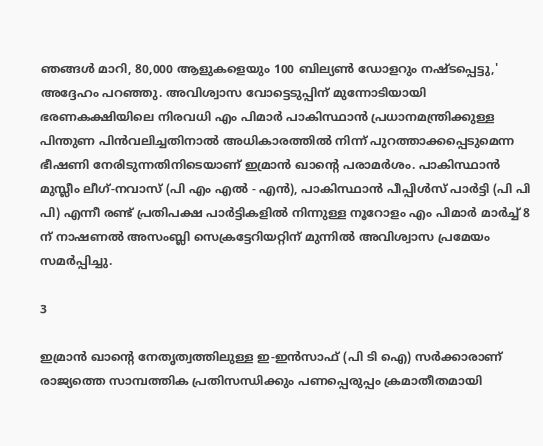ഞങ്ങള്‍ മാറി, 80,000 ആളുകളെയും 100 ബില്യണ്‍ ഡോളറും നഷ്ടപ്പെട്ടു,' അദ്ദേഹം പറഞ്ഞു. അവിശ്വാസ വോട്ടെടുപ്പിന് മുന്നോടിയായി ഭരണകക്ഷിയിലെ നിരവധി എം പിമാര്‍ പാകിസ്ഥാന്‍ പ്രധാനമന്ത്രിക്കുള്ള പിന്തുണ പിന്‍വലിച്ചതിനാല്‍ അധികാരത്തില്‍ നിന്ന് പുറത്താക്കപ്പെടുമെന്ന ഭീഷണി നേരിടുന്നതിനിടെയാണ് ഇമ്രാന്‍ ഖാന്റെ പരാമര്‍ശം. പാകിസ്ഥാന്‍ മുസ്ലീം ലീഗ്-നവാസ് (പി എം എല്‍ - എന്‍), പാകിസ്ഥാന്‍ പീപ്പിള്‍സ് പാര്‍ട്ടി (പി പി പി) എന്നീ രണ്ട് പ്രതിപക്ഷ പാര്‍ട്ടികളില്‍ നിന്നുള്ള നൂറോളം എം പിമാര്‍ മാര്‍ച്ച് 8 ന് നാഷണല്‍ അസംബ്ലി സെക്രട്ടേറിയറ്റിന് മുന്നില്‍ അവിശ്വാസ പ്രമേയം സമര്‍പ്പിച്ചു.

3

ഇമ്രാന്‍ ഖാന്റെ നേതൃത്വത്തിലുള്ള ഇ-ഇന്‍സാഫ് (പി ടി ഐ) സര്‍ക്കാരാണ് രാജ്യത്തെ സാമ്പത്തിക പ്രതിസന്ധിക്കും പണപ്പെരുപ്പം ക്രമാതീതമായി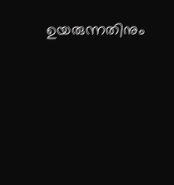ഉയരുന്നതിനും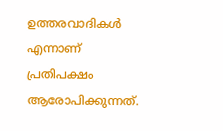ഉത്തരവാദികള്‍ എന്നാണ് പ്രതിപക്ഷം ആരോപിക്കുന്നത്.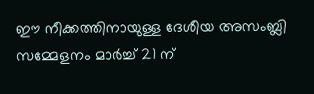ഈ നീക്കത്തിനായുള്ള ദേശീയ അസംബ്ലി സമ്മേളനം മാര്‍ച്ച് 21 ന്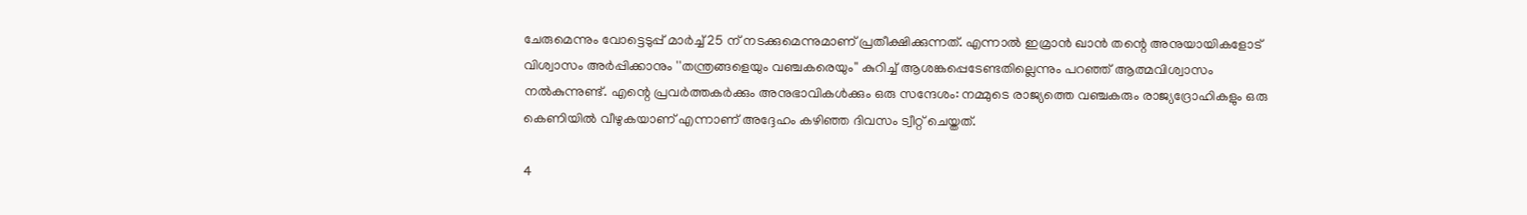ചേരുമെന്നും വോട്ടെടുപ്പ് മാര്‍ച്ച് 25 ന് നടക്കുമെന്നുമാണ് പ്രതീക്ഷിക്കുന്നത്. എന്നാല്‍ ഇമ്രാന്‍ ഖാന്‍ തന്റെ അനുയായികളോട് വിശ്വാസം അര്‍പ്പിക്കാനും ''തന്ത്രങ്ങളെയും വഞ്ചകരെയും'' കുറിച്ച് ആശങ്കപ്പെടേണ്ടതില്ലെന്നും പറഞ്ഞ് ആത്മവിശ്വാസം നല്‍കുന്നുണ്ട്. എന്റെ പ്രവര്‍ത്തകര്‍ക്കും അനുഭാവികള്‍ക്കും ഒരു സന്ദേശം: നമ്മുടെ രാജ്യത്തെ വഞ്ചകരും രാജ്യദ്രോഹികളും ഒരു കെണിയില്‍ വീഴുകയാണ് എന്നാണ് അദ്ദേഹം കഴിഞ്ഞ ദിവസം ട്വീറ്റ് ചെയ്തത്.

4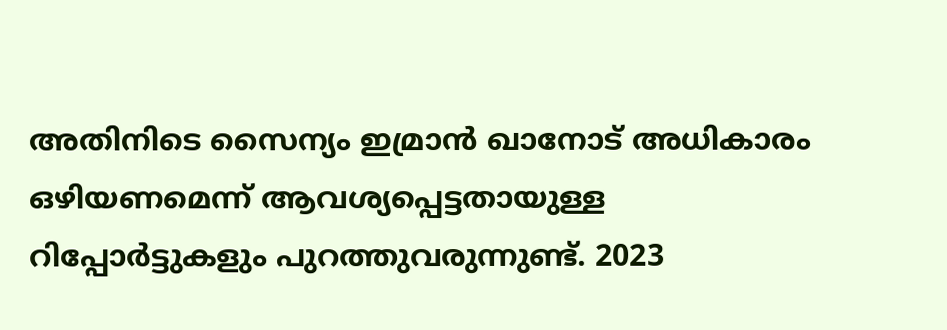അതിനിടെ സൈന്യം ഇമ്രാന്‍ ഖാനോട് അധികാരം ഒഴിയണമെന്ന് ആവശ്യപ്പെട്ടതായുള്ള റിപ്പോര്‍ട്ടുകളും പുറത്തുവരുന്നുണ്ട്. 2023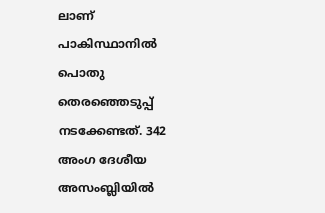ലാണ് പാകിസ്ഥാനില്‍ പൊതു തെരഞ്ഞെടുപ്പ് നടക്കേണ്ടത്. 342 അംഗ ദേശീയ അസംബ്ലിയില്‍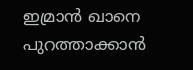ഇമ്രാന്‍ ഖാനെ പുറത്താക്കാന്‍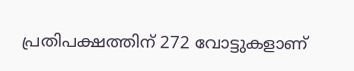പ്രതിപക്ഷത്തിന് 272 വോട്ടുകളാണ്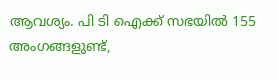ആവശ്യം. പി ടി ഐക്ക് സഭയില്‍ 155 അംഗങ്ങളുണ്ട്,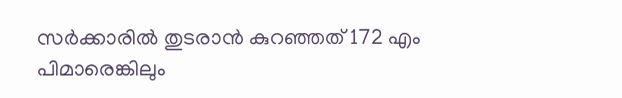സര്‍ക്കാരില്‍ തുടരാന്‍ കുറഞ്ഞത് 172 എം പിമാരെങ്കിലും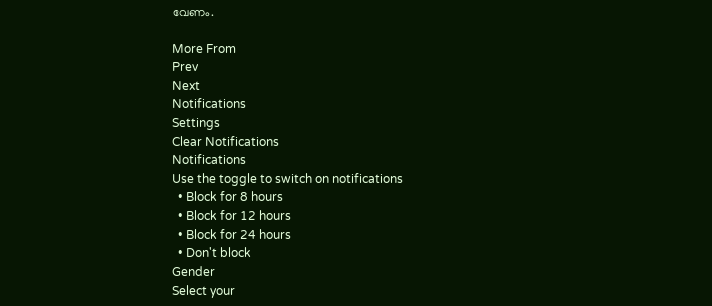വേണം.

More From
Prev
Next
Notifications
Settings
Clear Notifications
Notifications
Use the toggle to switch on notifications
  • Block for 8 hours
  • Block for 12 hours
  • Block for 24 hours
  • Don't block
Gender
Select your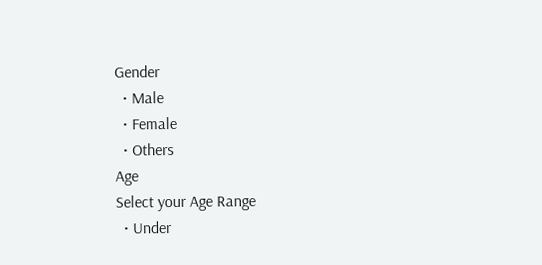Gender
  • Male
  • Female
  • Others
Age
Select your Age Range
  • Under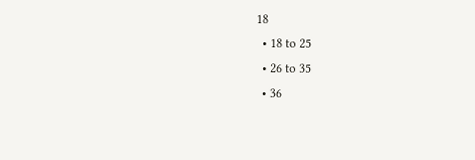18
  • 18 to 25
  • 26 to 35
  • 36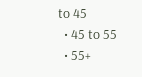to 45
  • 45 to 55
  • 55+